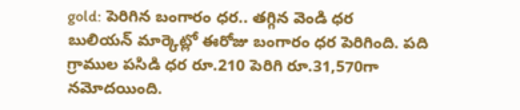gold: పెరిగిన బంగారం ధర.. తగ్గిన వెండి ధర
బులియన్ మార్కెట్లో ఈరోజు బంగారం ధర పెరిగింది. పది గ్రాముల పసిడి ధర రూ.210 పెరిగి రూ.31,570గా నమోదయింది.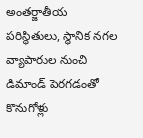అంతర్జాతీయ పరిస్థితులు, స్థానిక నగల వ్యాపారుల నుంచి డిమాండ్ పెరగడంతో కొనుగోళ్లు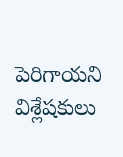పెరిగాయని విశ్లేషకులు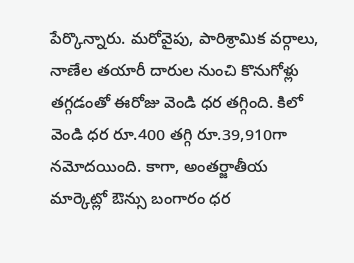పేర్కొన్నారు. మరోవైపు, పారిశ్రామిక వర్గాలు, నాణేల తయారీ దారుల నుంచి కొనుగోళ్లు తగ్గడంతో ఈరోజు వెండి ధర తగ్గింది. కిలో వెండి ధర రూ.400 తగ్గి రూ.39,910గా నమోదయింది. కాగా, అంతర్జాతీయ మార్కెట్లో ఔన్సు బంగారం ధర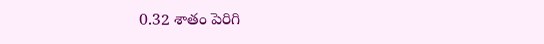0.32 శాతం పెరిగి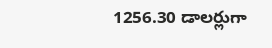1256.30 డాలర్లుగా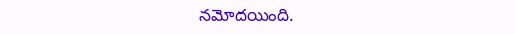నమోదయింది.